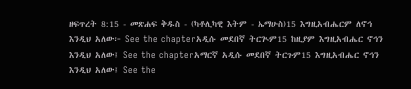ዘፍጥረት 8:15 - መጽሐፍ ቅዱስ - (ካቶሊካዊ እትም - ኤማሁስ)15 እግዚአብሔርም ለኖኅ እንዲህ አለው፦ See the chapterአዲሱ መደበኛ ትርጒም15 ከዚያም እግዚአብሔር ኖኅን እንዲህ አለው፤ See the chapterአማርኛ አዲሱ መደበኛ ትርጉም15 እግዚአብሔር ኖኅን እንዲህ አለው፤ See the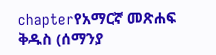chapterየአማርኛ መጽሐፍ ቅዱስ (ሰማንያ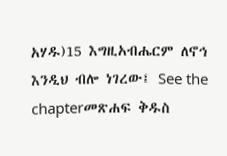አሃዱ)15 እግዚአብሔርም ለኖኅ እንዲህ ብሎ ነገረው፤ See the chapterመጽሐፍ ቅዱስ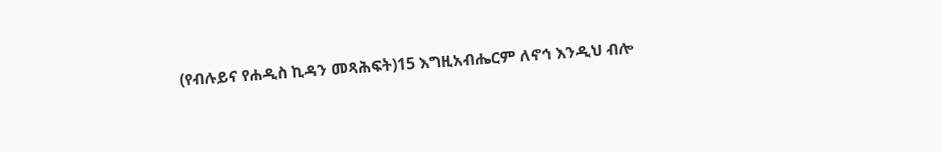(የብሉይና የሐዲስ ኪዳን መጻሕፍት)15 እግዚአብሔርም ለኖኅ እንዲህ ብሎ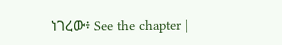ነገረው፥ See the chapter |